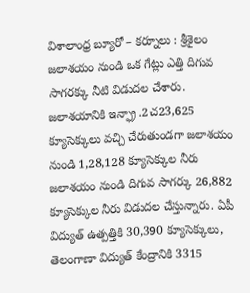విశాలాంధ్ర బ్యూరో – కర్నూలు : శ్రీశైలం జలాశయం నుండి ఒక గేట్లు ఎత్తి దిగువ సాగరక్కు నీటి విడుదల చేశారు. జలాశయానికి ఇన్ఫ్రా .2చ23,625 క్యూసెక్కులు వచ్చి చేరుతుండగా జలాశయం నుండి 1,28,128 క్యూసెక్కుల నీరు జలాశయం నుండి దిగువ సాగర్కు 26,882 క్యూసెక్కుల నీరు విడుదల చేస్తున్నారు. ఏపీ విద్యుత్ ఉత్పత్తికి 30,390 క్యూసెక్కులు, తెలంగాణా విద్యుత్ కేంద్రానికి 3315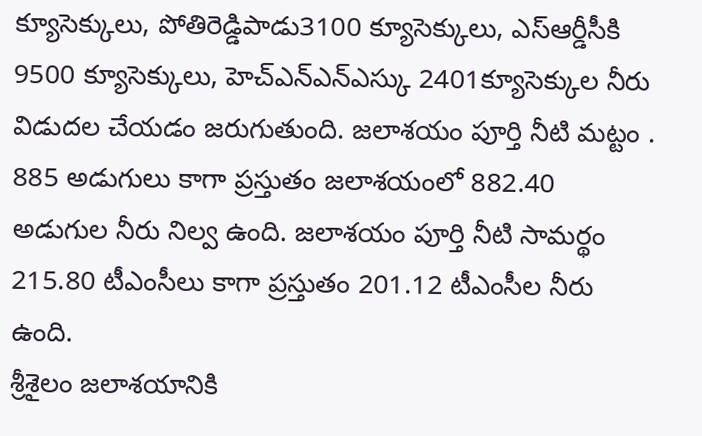క్యూసెక్కులు, పోతిరెడ్డిపాడు3100 క్యూసెక్కులు, ఎస్ఆర్డీసీకి 9500 క్యూసెక్కులు, హెచ్ఎన్ఎన్ఎస్కు 2401క్యూసెక్కుల నీరు విడుదల చేయడం జరుగుతుంది. జలాశయం పూర్తి నీటి మట్టం . 885 అడుగులు కాగా ప్రస్తుతం జలాశయంలో 882.40 అడుగుల నీరు నిల్వ ఉంది. జలాశయం పూర్తి నీటి సామర్థం 215.80 టీఎంసీలు కాగా ప్రస్తుతం 201.12 టీఎంసీల నీరు ఉంది.
శ్రీశైలం జలాశయానికి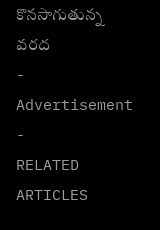కొనసాగుతున్న వరద
- Advertisement -
RELATED ARTICLES